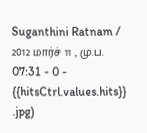Suganthini Ratnam / 2012 மார்ச் 11 , மு.ப. 07:31 - 0 - {{hitsCtrl.values.hits}}
.jpg)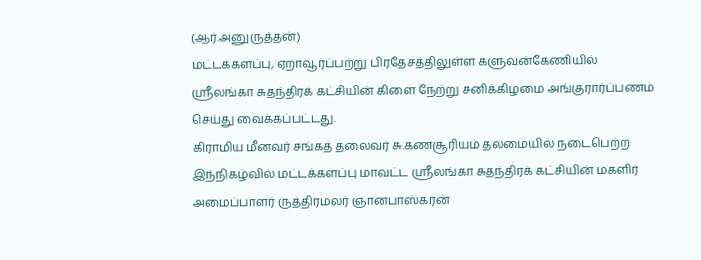(ஆர்.அனுருத்தன்)
மட்டக்களப்பு, ஏறாவூர்ப்பற்று பிரதேசத்திலுள்ள களுவன்கேணியில் ஸ்ரீலங்கா சுதந்திரக் கட்சியின் கிளை நேற்று சனிக்கிழமை அங்குரார்ப்பணம் செய்து வைக்கப்பட்டது.
கிராமிய மீனவர் சங்கத் தலைவர் சு.கணசூரியம் தலமையில் நடைபெற்ற இந்நிகழ்வில் மட்டக்களப்பு மாவட்ட ஸ்ரீலங்கா சுதந்திரக் கட்சியின் மகளிர் அமைப்பாளர் ருத்திரமலர் ஞானபாஸ்கரன்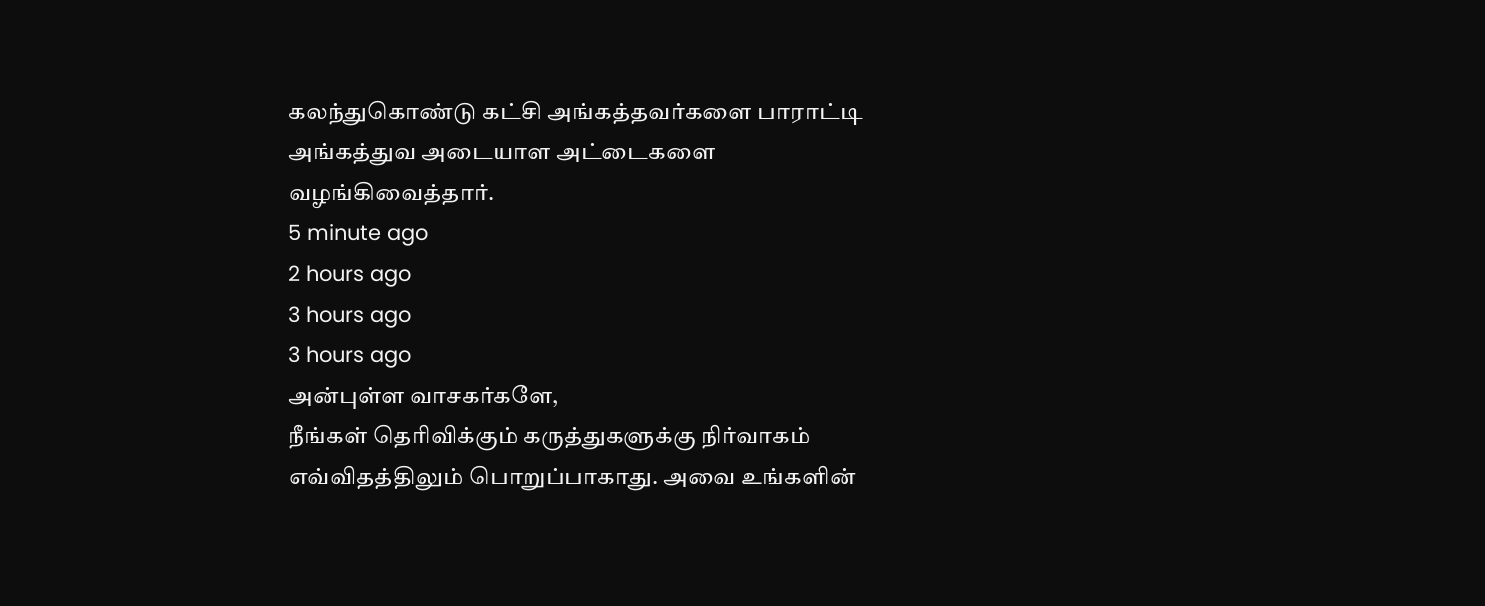கலந்துகொண்டு கட்சி அங்கத்தவர்களை பாராட்டி அங்கத்துவ அடையாள அட்டைகளை வழங்கிவைத்தார்.
5 minute ago
2 hours ago
3 hours ago
3 hours ago
அன்புள்ள வாசகர்களே,
நீங்கள் தெரிவிக்கும் கருத்துகளுக்கு நிர்வாகம் எவ்விதத்திலும் பொறுப்பாகாது. அவை உங்களின்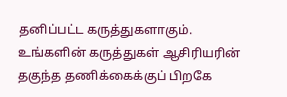தனிப்பட்ட கருத்துகளாகும். உங்களின் கருத்துகள் ஆசிரியரின் தகுந்த தணிக்கைக்குப் பிறகே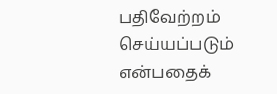பதிவேற்றம் செய்யப்படும் என்பதைக்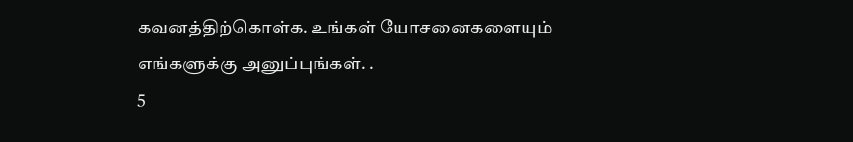கவனத்திற்கொள்க. உங்கள் யோசனைகளையும் எங்களுக்கு அனுப்புங்கள். .
5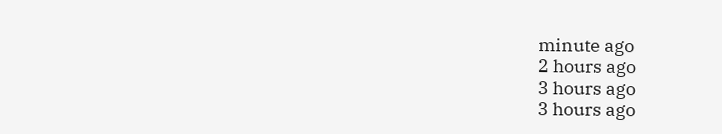minute ago
2 hours ago
3 hours ago
3 hours ago